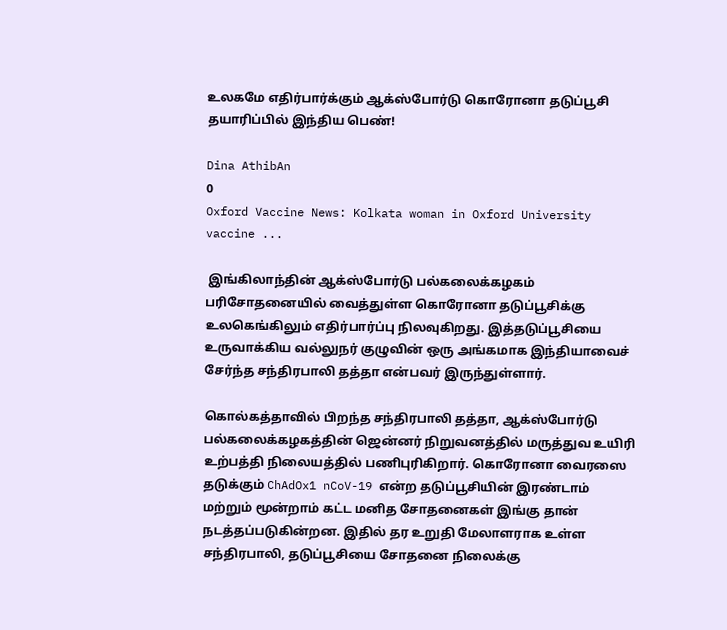உலகமே எதிர்பார்க்கும் ஆக்ஸ்போர்டு கொரோனா தடுப்பூசி தயாரிப்பில் இந்திய பெண்!

Dina AthibAn
0
Oxford Vaccine News: Kolkata woman in Oxford University vaccine ...

 இங்கிலாந்தின் ஆக்ஸ்போர்டு பல்கலைக்கழகம் பரிசோதனையில் வைத்துள்ள கொரோனா தடுப்பூசிக்கு உலகெங்கிலும் எதிர்பார்ப்பு நிலவுகிறது. இத்தடுப்பூசியை உருவாக்கிய வல்லுநர் குழுவின் ஒரு அங்கமாக இந்தியாவைச் சேர்ந்த சந்திரபாலி தத்தா என்பவர் இருந்துள்ளார்.

கொல்கத்தாவில் பிறந்த சந்திரபாலி தத்தா, ஆக்ஸ்போர்டு பல்கலைக்கழகத்தின் ஜென்னர் நிறுவனத்தில் மருத்துவ உயிரி உற்பத்தி நிலையத்தில் பணிபுரிகிறார். கொரோனா வைரஸை தடுக்கும் ChAdOx1 nCoV-19 என்ற தடுப்பூசியின் இரண்டாம் மற்றும் மூன்றாம் கட்ட மனித சோதனைகள் இங்கு தான் நடத்தப்படுகின்றன. இதில் தர உறுதி மேலாளராக உள்ள சந்திரபாலி, தடுப்பூசியை சோதனை நிலைக்கு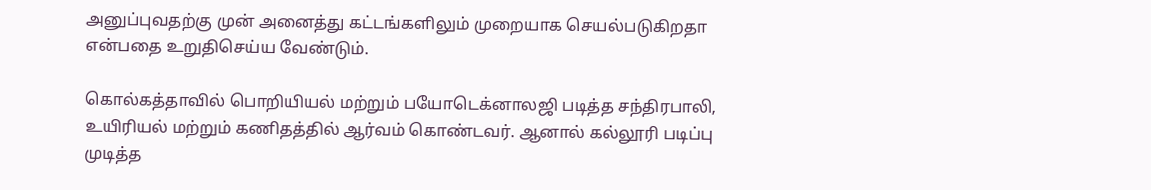அனுப்புவதற்கு முன் அனைத்து கட்டங்களிலும் முறையாக செயல்படுகிறதா என்பதை உறுதிசெய்ய வேண்டும்.

கொல்கத்தாவில் பொறியியல் மற்றும் பயோடெக்னாலஜி படித்த சந்திரபாலி, உயிரியல் மற்றும் கணிதத்தில் ஆர்வம் கொண்டவர். ஆனால் கல்லூரி படிப்பு முடித்த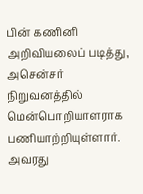பின் கணினி அறிவியலைப் படித்து, அசென்சர் நிறுவனத்தில் மென்பொறியாளராக பணியாற்றியுள்ளார். அவரது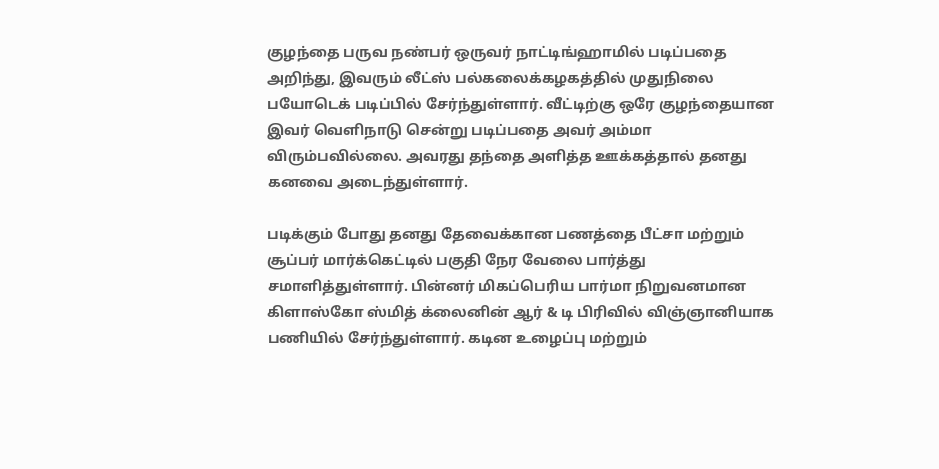குழந்தை பருவ நண்பர் ஒருவர் நாட்டிங்ஹாமில் படிப்பதை அறிந்து, இவரும் லீட்ஸ் பல்கலைக்கழகத்தில் முதுநிலை பயோடெக் படிப்பில் சேர்ந்துள்ளார். வீட்டிற்கு ஒரே குழந்தையான இவர் வெளிநாடு சென்று படிப்பதை அவர் அம்மா விரும்பவில்லை. அவரது தந்தை அளித்த ஊக்கத்தால் தனது கனவை அடைந்துள்ளார்.

படிக்கும் போது தனது தேவைக்கான பணத்தை பீட்சா மற்றும் சூப்பர் மார்க்கெட்டில் பகுதி நேர வேலை பார்த்து சமாளித்துள்ளார். பின்னர் மிகப்பெரிய பார்மா நிறுவனமான கிளாஸ்கோ ஸ்மித் க்லைனின் ஆர் & டி பிரிவில் விஞ்ஞானியாக பணியில் சேர்ந்துள்ளார். கடின உழைப்பு மற்றும்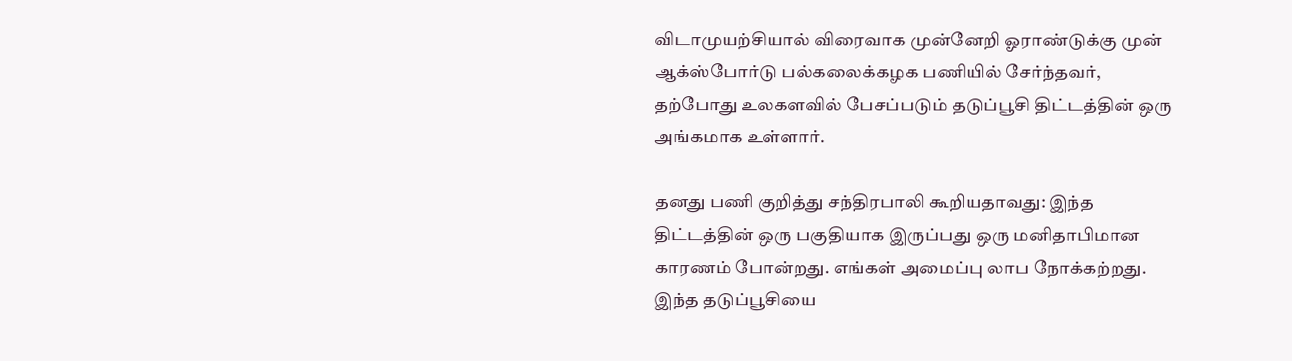விடாமுயற்சியால் விரைவாக முன்னேறி ஓராண்டுக்கு முன் ஆக்ஸ்போர்டு பல்கலைக்கழக பணியில் சேர்ந்தவர், தற்போது உலகளவில் பேசப்படும் தடுப்பூசி திட்டத்தின் ஒரு அங்கமாக உள்ளார்.

தனது பணி குறித்து சந்திரபாலி கூறியதாவது: இந்த திட்டத்தின் ஒரு பகுதியாக இருப்பது ஒரு மனிதாபிமான காரணம் போன்றது. எங்கள் அமைப்பு லாப நோக்கற்றது. இந்த தடுப்பூசியை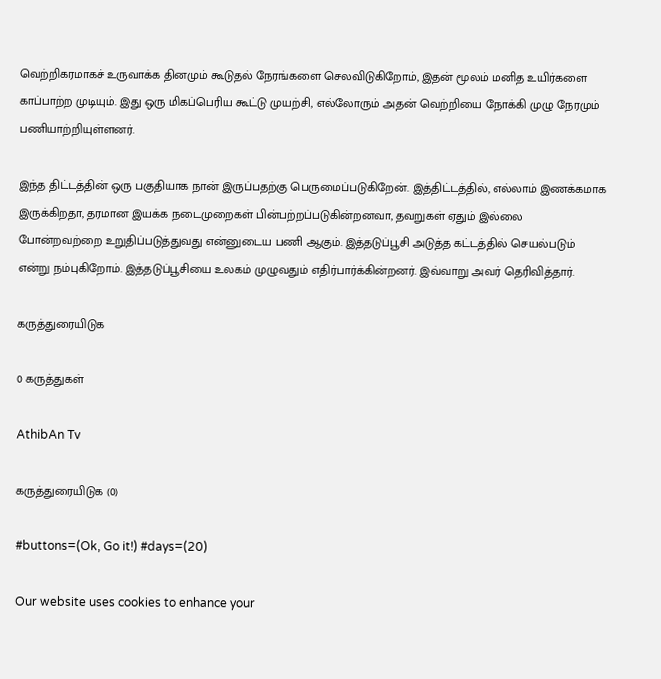வெற்றிகரமாகச் உருவாக்க தினமும் கூடுதல் நேரங்களை செலவிடுகிறோம், இதன் மூலம் மனித உயிர்களை காப்பாற்ற முடியும். இது ஒரு மிகப்பெரிய கூட்டு முயற்சி, எல்லோரும் அதன் வெற்றியை நோக்கி முழு நேரமும் பணியாற்றியுள்ளனர்.

இந்த திட்டத்தின் ஒரு பகுதியாக நான் இருப்பதற்கு பெருமைப்படுகிறேன். இத்திட்டத்தில், எல்லாம் இணக்கமாக இருக்கிறதா, தரமான இயக்க நடைமுறைகள் பின்பற்றப்படுகின்றனவா, தவறுகள் ஏதும் இல்லை போன்றவற்றை உறுதிப்படுத்துவது என்னுடைய பணி ஆகும். இத்தடுப்பூசி அடுத்த கட்டத்தில் செயல்படும் என்று நம்புகிறோம். இத்தடுப்பூசியை உலகம் முழுவதும் எதிர்பார்க்கின்றனர். இவ்வாறு அவர் தெரிவித்தார்.

கருத்துரையிடுக

0 கருத்துகள்

AthibAn Tv

கருத்துரையிடுக (0)

#buttons=(Ok, Go it!) #days=(20)

Our website uses cookies to enhance your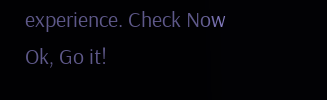experience. Check Now
Ok, Go it!